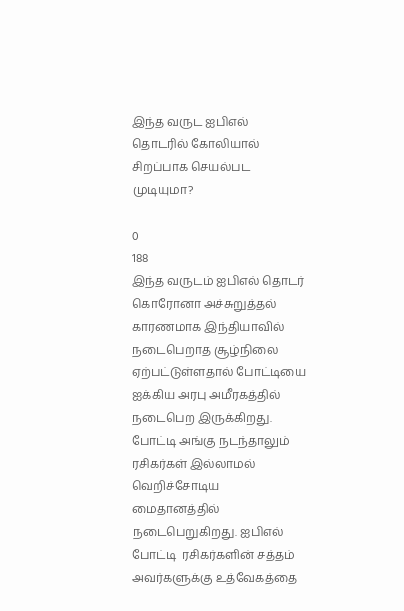இந்த வருட ஐபிஎல் தொடரில் கோலியால் சிறப்பாக செயல்பட முடியுமா?

0
188
இந்த வருடம் ஐபிஎல் தொடர் கொரோனா அச்சுறுத்தல் காரணமாக இந்தியாவில் நடைபெறாத சூழ்நிலை ஏற்பட்டுள்ளதால் போட்டியை ஐக்கிய அரபு அமீரகத்தில் நடைபெற இருக்கிறது.  போட்டி அங்கு நடந்தாலும் ரசிகர்கள் இல்லாமல் வெறிச்சோடிய மைதானத்தில் நடைபெறுகிறது. ஐபிஎல் போட்டி  ரசிகர்களின் சத்தம் அவர்களுக்கு உத்வேகத்தை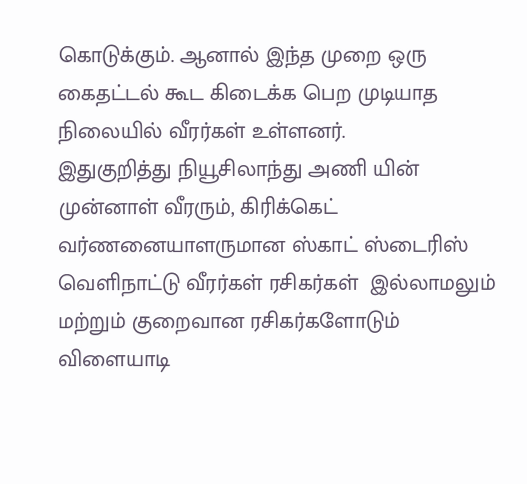கொடுக்கும். ஆனால் இந்த முறை ஒரு கைதட்டல் கூட கிடைக்க பெற முடியாத நிலையில் வீரர்கள் உள்ளனர்.
இதுகுறித்து நியூசிலாந்து அணி யின் முன்னாள் வீரரும், கிரிக்கெட் வர்ணனையாளருமான ஸ்காட் ஸ்டைரிஸ் வெளிநாட்டு வீரர்கள் ரசிகர்கள்  இல்லாமலும் மற்றும் குறைவான ரசிகர்களோடும் விளையாடி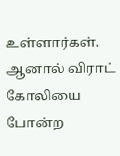உள்ளார்கள். ஆனால் விராட் கோலியை போன்ற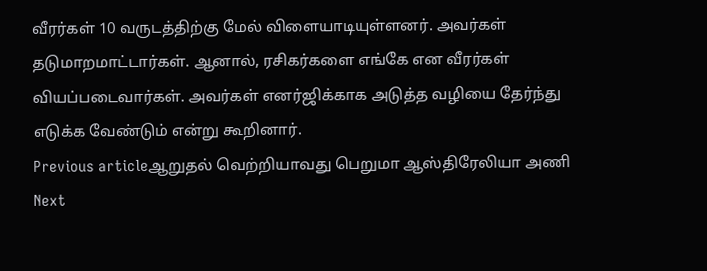வீரர்கள் 10 வருடத்திற்கு மேல் விளையாடியுள்ளனர். அவர்கள் தடுமாறமாட்டார்கள். ஆனால், ரசிகர்களை எங்கே என வீரர்கள் வியப்படைவார்கள். அவர்கள் எனர்ஜிக்காக அடுத்த வழியை தேர்ந்து எடுக்க வேண்டும் என்று கூறினார்.
Previous articleஆறுதல் வெற்றியாவது பெறுமா ஆஸ்திரேலியா அணி
Next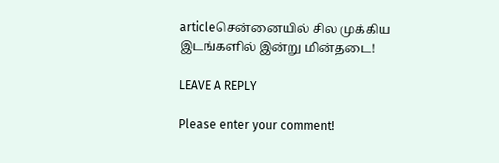articleசென்னையில் சில முக்கிய இடங்களில் இன்று மின்தடை!

LEAVE A REPLY

Please enter your comment!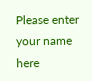Please enter your name here